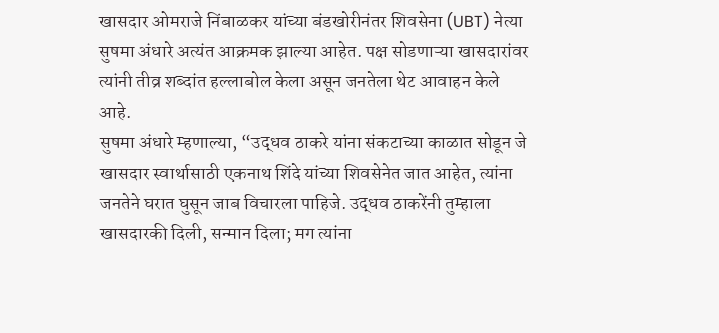खासदार ओमराजे निंबाळकर यांच्या बंडखोरीनंतर शिवसेना (UBT) नेत्या सुषमा अंधारे अत्यंत आक्रमक झाल्या आहेत. पक्ष सोडणाऱ्या खासदारांवर त्यांनी तीव्र शब्दांत हल्लाबोल केला असून जनतेला थेट आवाहन केले आहे.
सुषमा अंधारे म्हणाल्या, “उद्धव ठाकरे यांना संकटाच्या काळात सोडून जे खासदार स्वार्थासाठी एकनाथ शिंदे यांच्या शिवसेनेत जात आहेत, त्यांना जनतेने घरात घुसून जाब विचारला पाहिजे. उद्धव ठाकरेंनी तुम्हाला खासदारकी दिली, सन्मान दिला; मग त्यांना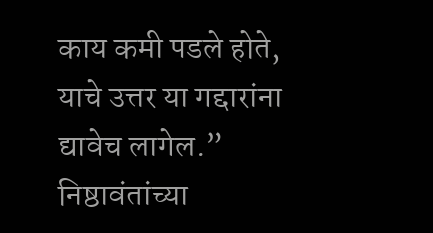काय कमी पडले होते, याचे उत्तर या गद्दारांना द्यावेच लागेल.”
निष्ठावंतांच्या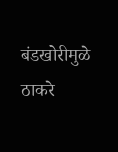बंडखोरीमुळे ठाकरे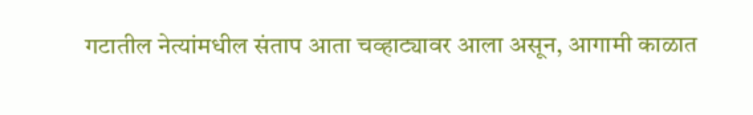गटातील नेत्यांमधील संताप आता चव्हाट्यावर आला असून, आगामी काळात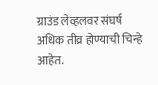ग्राउंड लेव्हलवर संघर्ष अधिक तीव्र होण्याची चिन्हे आहेत.